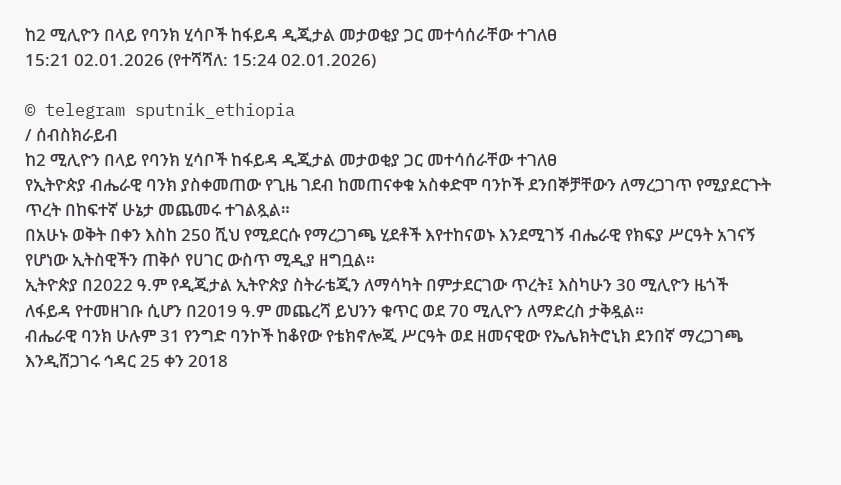ከ2 ሚሊዮን በላይ የባንክ ሂሳቦች ከፋይዳ ዲጂታል መታወቂያ ጋር መተሳሰራቸው ተገለፀ
15:21 02.01.2026 (የተሻሻለ: 15:24 02.01.2026)

© telegram sputnik_ethiopia
/ ሰብስክራይብ
ከ2 ሚሊዮን በላይ የባንክ ሂሳቦች ከፋይዳ ዲጂታል መታወቂያ ጋር መተሳሰራቸው ተገለፀ
የኢትዮጵያ ብሔራዊ ባንክ ያስቀመጠው የጊዜ ገደብ ከመጠናቀቁ አስቀድሞ ባንኮች ደንበኞቻቸውን ለማረጋገጥ የሚያደርጉት ጥረት በከፍተኛ ሁኔታ መጨመሩ ተገልጿል።
በአሁኑ ወቅት በቀን እስከ 250 ሺህ የሚደርሱ የማረጋገጫ ሂደቶች እየተከናወኑ እንደሚገኝ ብሔራዊ የክፍያ ሥርዓት አገናኝ የሆነው ኢትስዊችን ጠቅሶ የሀገር ውስጥ ሚዲያ ዘግቧል።
ኢትዮጵያ በ2022 ዓ.ም የዲጂታል ኢትዮጵያ ስትራቴጂን ለማሳካት በምታደርገው ጥረት፤ እስካሁን 30 ሚሊዮን ዜጎች ለፋይዳ የተመዘገቡ ሲሆን በ2019 ዓ.ም መጨረሻ ይህንን ቁጥር ወደ 70 ሚሊዮን ለማድረስ ታቅዷል።
ብሔራዊ ባንክ ሁሉም 31 የንግድ ባንኮች ከቆየው የቴክኖሎጂ ሥርዓት ወደ ዘመናዊው የኤሌክትሮኒክ ደንበኛ ማረጋገጫ እንዲሸጋገሩ ኅዳር 25 ቀን 2018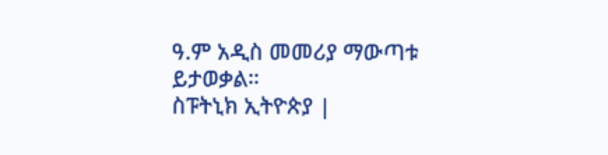ዓ.ም አዲስ መመሪያ ማውጣቱ ይታወቃል።
ስፑትኒክ ኢትዮጵያ |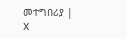መተግበሪያ | X